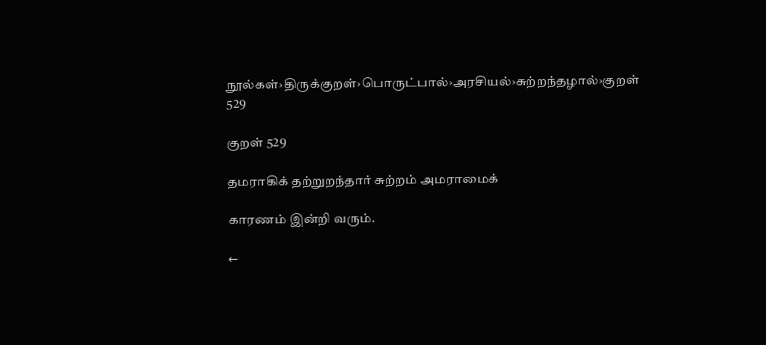நூல்கள்›திருக்குறள்›பொருட்பால்›அரசியல்›சுற்றந்தழால்›குறள் 529

குறள் 529

தமராகிக் தற்றுறந்தார் சுற்றம் அமராமைக்

காரணம் இன்றி வரும்.

←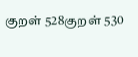குறள் 528குறள் 530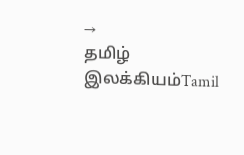→
தமிழ் இலக்கியம்Tamil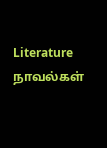Literature
நாவல்கள்